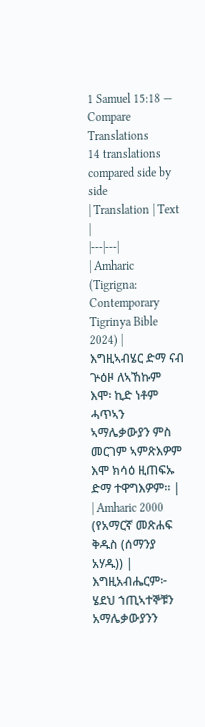1 Samuel 15:18 — Compare Translations
14 translations compared side by side
| Translation | Text |
|---|---|
| Amharic (Tigrigna: Contemporary Tigrinya Bible 2024) | እግዚኣብሄር ድማ ናብ ጕዕዞ ለኣኸኩም እሞ፡ ኪድ ነቶም ሓጥኣን ኣማሌቃውያን ምስ መርገም ኣምጽእዎም እሞ ክሳዕ ዚጠፍኡ ድማ ተዋግእዎም። |
| Amharic 2000 (የአማርኛ መጽሐፍ ቅዱስ (ሰማንያ አሃዱ)) | እግዚአብሔርም፦ ሄደህ ኀጢኣተኞቹን አማሌቃውያንን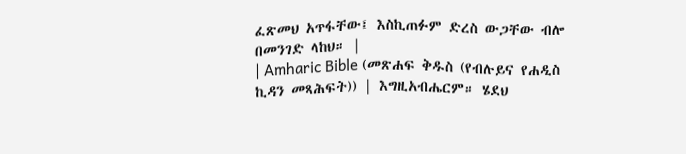ፈጽመህ አጥፋቸው፤ እስኪጠፉም ድረስ ውጋቸው ብሎ በመንገድ ላከህ። |
| Amharic Bible (መጽሐፍ ቅዱስ (የብሉይና የሐዲስ ኪዳን መጻሕፍት)) | እግዚአብሔርም። ሄደህ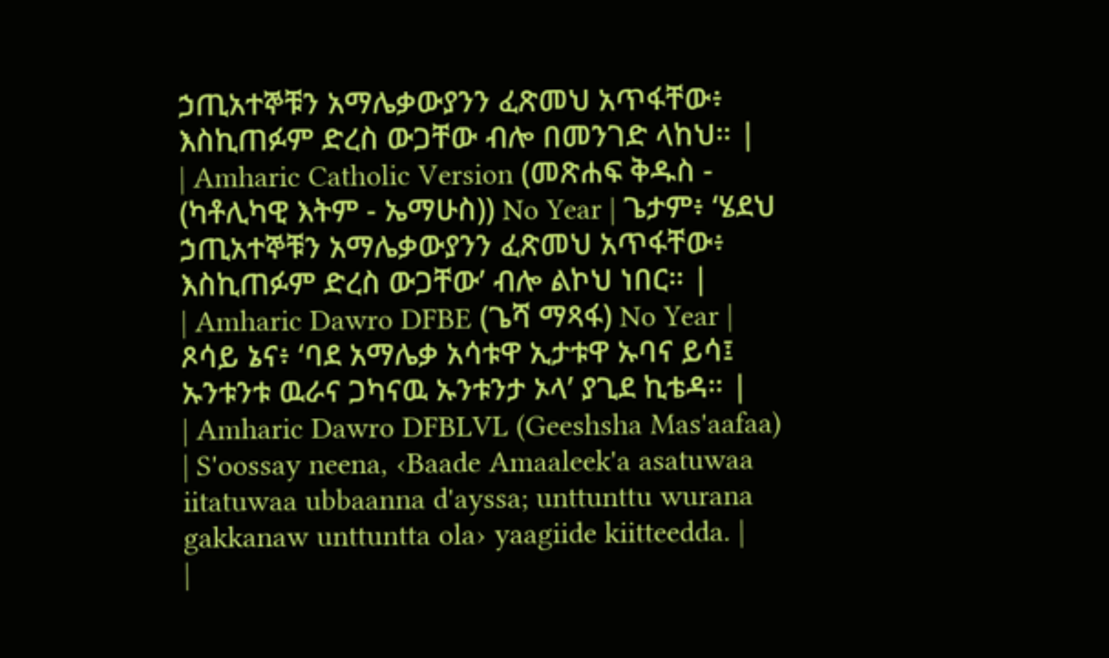ኃጢአተኞቹን አማሌቃውያንን ፈጽመህ አጥፋቸው፥ እስኪጠፉም ድረስ ውጋቸው ብሎ በመንገድ ላከህ። |
| Amharic Catholic Version (መጽሐፍ ቅዱስ - (ካቶሊካዊ እትም - ኤማሁስ)) No Year | ጌታም፥ ‘ሄደህ ኃጢአተኞቹን አማሌቃውያንን ፈጽመህ አጥፋቸው፥ እስኪጠፉም ድረስ ውጋቸው’ ብሎ ልኮህ ነበር። |
| Amharic Dawro DFBE (ጌሻ ማጻፋ) No Year | ጾሳይ ኔና፥ ‘ባደ አማሌቃ አሳቱዋ ኢታቱዋ ኡባና ይሳ፤ ኡንቱንቱ ዉራና ጋካናዉ ኡንቱንታ ኦላ’ ያጊደ ኪቴዳ። |
| Amharic Dawro DFBLVL (Geeshsha Mas'aafaa) | S'oossay neena, ‹Baade Amaaleek'a asatuwaa iitatuwaa ubbaanna d'ayssa; unttunttu wurana gakkanaw unttuntta ola› yaagiide kiitteedda. |
|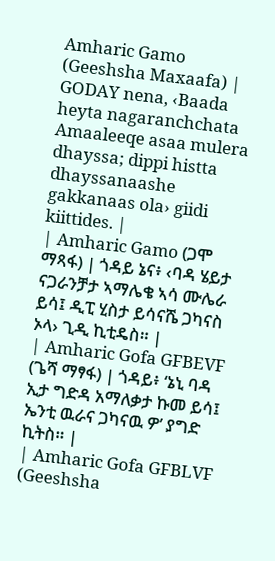Amharic Gamo (Geeshsha Maxaafa) | GODAY nena, ‹Baada heyta nagaranchchata Amaaleeqe asaa mulera dhayssa; dippi histta dhayssanaashe gakkanaas ola› giidi kiittides. |
| Amharic Gamo (ጋሞ ማጻፋ) | ጎዳይ ኔና፥ ‹ባዳ ሄይታ ናጋራንቻታ ኣማሌቄ ኣሳ ሙሌራ ይሳ፤ ዲፒ ሂስታ ይሳናሼ ጋካናስ ኦላ› ጊዲ ኪቲዴስ። |
| Amharic Gofa GFBEVF (ጌሻ ማፃፋ) | ጎዳይ፥ ‘ኔኒ ባዳ ኢታ ግድዳ አማለቃታ ኩመ ይሳ፤ ኤንቲ ዉራና ጋካናዉ ዎ’ ያግድ ኪትስ። |
| Amharic Gofa GFBLVF (Geeshsha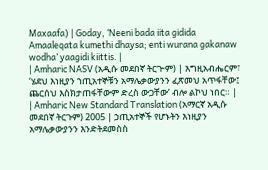Maxaafa) | Goday, ‘Neeni bada iita gidida Amaaleqata kumethi dhaysa; enti wurana gakanaw wodha’ yaagidi kiittis. |
| Amharic NASV (አዲሱ መደበኛ ትርጒም) | እግዚአብሔርም፣ ‘ሄደህ እነዚያን ኀጢአተኞቹን አማሌቃውያንን ፈጽመህ አጥፋቸው፤ ጨርሰህ እስክታጠፋቸውም ድረስ ውጋቸው’ ብሎ ልኮህ ነበር። |
| Amharic New Standard Translation (አማርኛ አዲሱ መደበኛ ትርጉም) 2005 | ኃጢአተኞች የሆኑትን እነዚያን አማሌቃውያንን እንድትደመስስ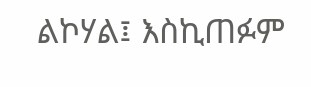ልኮሃል፤ እስኪጠፉም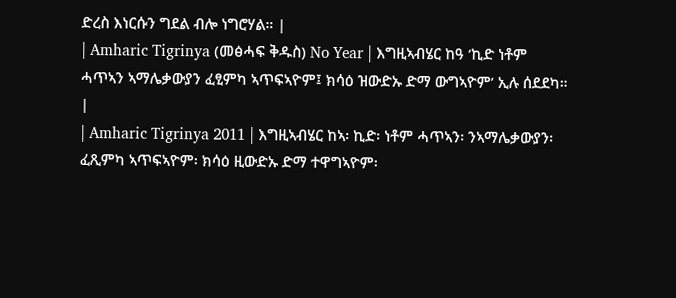ድረስ እነርሱን ግደል ብሎ ነግሮሃል። |
| Amharic Tigrinya (መፅሓፍ ቅዱስ) No Year | እግዚኣብሄር ከዓ ‘ኪድ ነቶም ሓጥኣን ኣማሌቃውያን ፈፂምካ ኣጥፍኣዮም፤ ክሳዕ ዝውድኡ ድማ ውግኣዮም’ ኢሉ ሰደደካ። |
| Amharic Tigrinya 2011 | እግዚኣብሄር ከኣ፡ ኪድ፡ ነቶም ሓጥኣን፡ ንኣማሌቃውያን፡ ፈጺምካ ኣጥፍኣዮም፡ ክሳዕ ዚውድኡ ድማ ተዋግኣዮም፡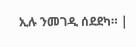ኢሉ ንመገዲ ሰደደካ። |